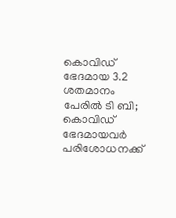കൊവിഡ് ഭേദമായ 3.2 ശതമാനം പേരില്‍ ടി ബി; കൊവിഡ് ഭേദമായവര്‍ പരിശോധനക്ക്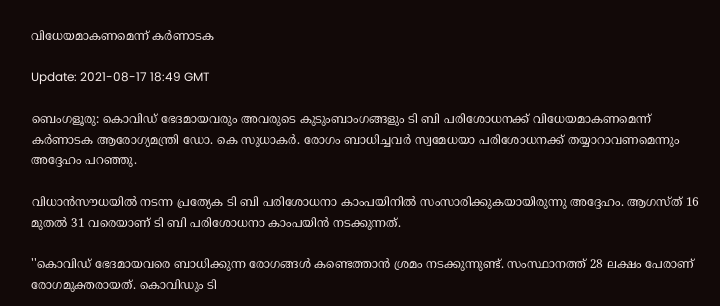വിധേയമാകണമെന്ന് കര്‍ണാടക

Update: 2021-08-17 18:49 GMT

ബെംഗളൂരു: കൊവിഡ് ഭേദമായവരും അവരുടെ കുടുംബാംഗങ്ങളും ടി ബി പരിശോധനക്ക് വിധേയമാകണമെന്ന് കര്‍ണാടക ആരോഗ്യമന്ത്രി ഡോ. കെ സുധാകര്‍. രോഗം ബാധിച്ചവര്‍ സ്വമേധയാ പരിശോധനക്ക് തയ്യാറാവണമെന്നും അദ്ദേഹം പറഞ്ഞു.

വിധാന്‍സൗധയില്‍ നടന്ന പ്രത്യേക ടി ബി പരിശോധനാ കാംപയിനില്‍ സംസാരിക്കുകയായിരുന്നു അദ്ദേഹം. ആഗസ്ത് 16 മുതല്‍ 31 വരെയാണ് ടി ബി പരിശോധനാ കാംപയിന്‍ നടക്കുന്നത്.

''കൊവിഡ് ഭേദമായവരെ ബാധിക്കുന്ന രോഗങ്ങള്‍ കണ്ടെത്താന്‍ ശ്രമം നടക്കുന്നുണ്ട്. സംസ്ഥാനത്ത് 28 ലക്ഷം പേരാണ് രോഗമുക്തരായത്. കൊവിഡും ടി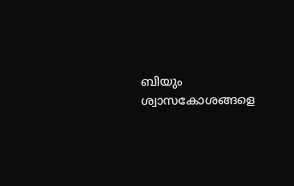ബിയും ശ്വാസകോശങ്ങളെ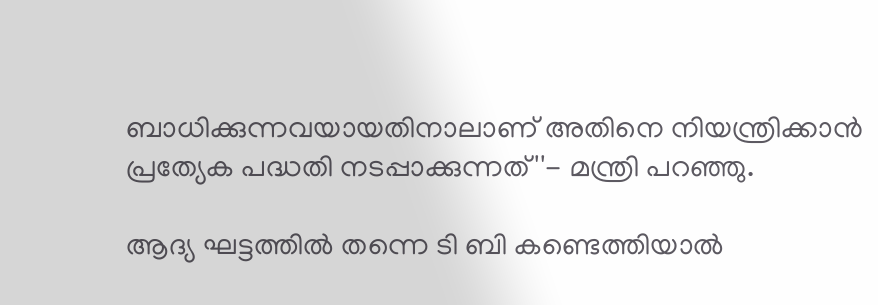ബാധിക്കുന്നവയായതിനാലാണ് അതിനെ നിയന്ത്രിക്കാന്‍ പ്രത്യേക പദ്ധതി നടപ്പാക്കുന്നത്''- മന്ത്രി പറഞ്ഞു.

ആദ്യ ഘട്ടത്തില്‍ തന്നെ ടി ബി കണ്ടെത്തിയാല്‍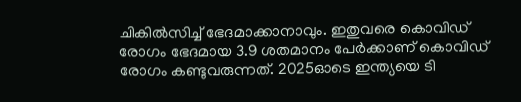ചികില്‍സിച്ച് ഭേദമാക്കാനാവും. ഇതുവരെ കൊവിഡ് രോഗം ഭേദമായ 3.9 ശതമാനം പേര്‍ക്കാണ് കൊവിഡ് രോഗം കണ്ടുവരുന്നത്. 2025ഓടെ ഇന്ത്യയെ ടി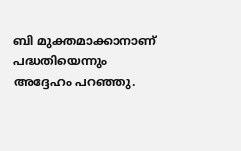ബി മുക്തമാക്കാനാണ് പദ്ധതിയെന്നും അദ്ദേഹം പറഞ്ഞു.